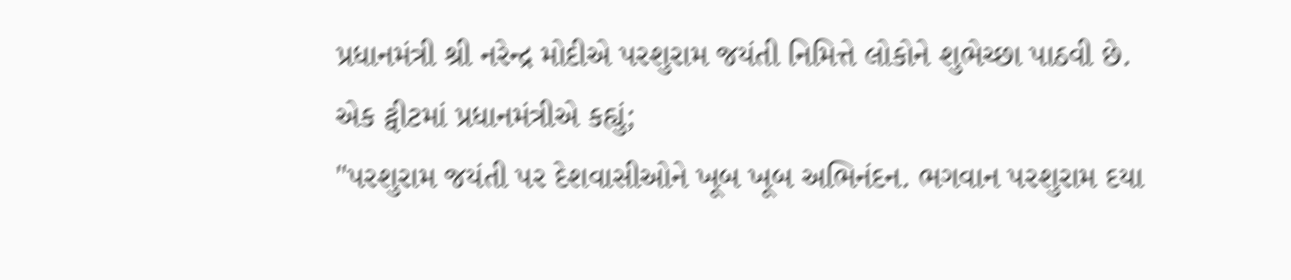પ્રધાનમંત્રી શ્રી નરેન્દ્ર મોદીએ પરશુરામ જયંતી નિમિત્તે લોકોને શુભેચ્છા પાઠવી છે.
એક ટ્વીટમાં પ્રધાનમંત્રીએ કહ્યું;
"પરશુરામ જયંતી પર દેશવાસીઓને ખૂબ ખૂબ અભિનંદન. ભગવાન પરશુરામ દયા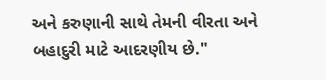અને કરુણાની સાથે તેમની વીરતા અને બહાદુરી માટે આદરણીય છે."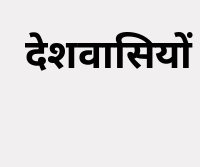देशवासियों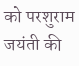को परशुराम जयंती की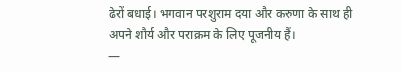ढेरों बधाई। भगवान परशुराम दया और करुणा के साथ ही अपने शौर्य और पराक्रम के लिए पूजनीय हैं।
—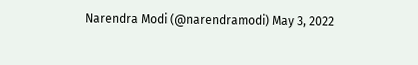Narendra Modi (@narendramodi) May 3, 2022